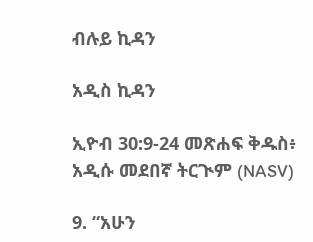ብሉይ ኪዳን

አዲስ ኪዳን

ኢዮብ 30:9-24 መጽሐፍ ቅዱስ፥ አዲሱ መደበኛ ትርጒም (NASV)

9. “አሁን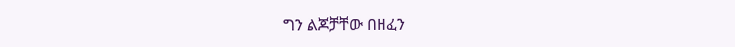ግን ልጆቻቸው በዘፈን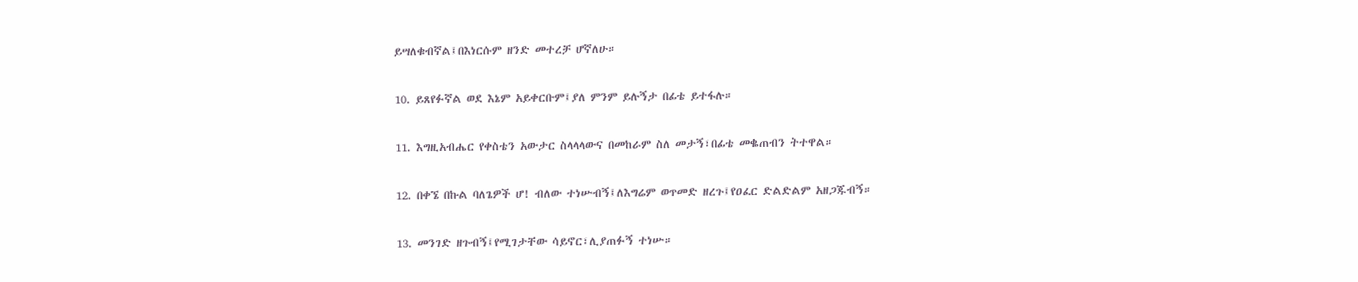ይሣለቁብኛል፤በእነርሱም ዘንድ መተረቻ ሆኛለሁ።

10. ይጸየፉኛል ወደ እኔም አይቀርቡም፤ያለ ምንም ይሉኝታ በፊቴ ይተፋሉ።

11. እግዚአብሔር የቀስቴን አውታር ስላላላውና በመከራም ስለ መታኝ፣በፊቴ መቈጠብን ትተዋል።

12. በቀኜ በኩል ባለጌዎች ሆ! ብለው ተነሡብኝ፤ለእግሬም ወጥመድ ዘረጉ፤የዐፈር ድልድልም አዘጋጁብኝ።

13. መንገድ ዘጉብኝ፤የሚገታቸው ሳይኖር፣ሊያጠፉኝ ተነሡ።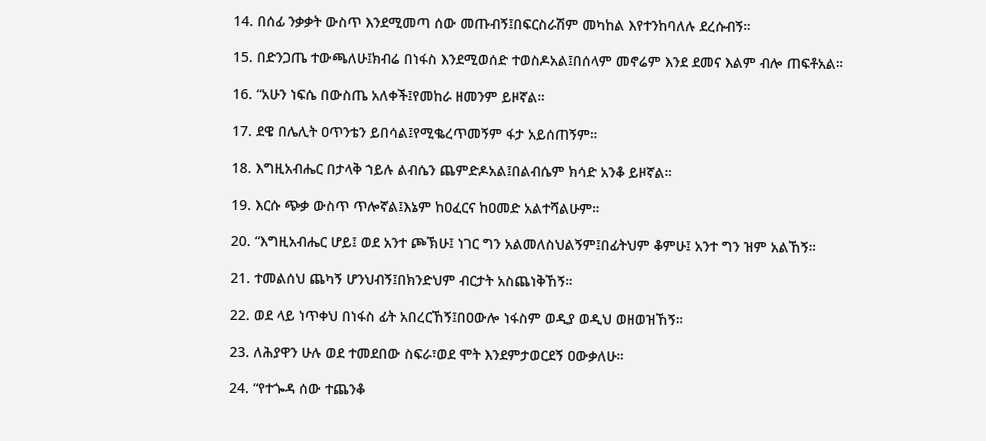14. በሰፊ ንቃቃት ውስጥ እንደሚመጣ ሰው መጡብኝ፤በፍርስራሽም መካከል እየተንከባለሉ ደረሱብኝ።

15. በድንጋጤ ተውጫለሁ፤ክብሬ በነፋስ እንደሚወሰድ ተወስዶአል፤በሰላም መኖሬም እንደ ደመና እልም ብሎ ጠፍቶአል።

16. “አሁን ነፍሴ በውስጤ አለቀች፤የመከራ ዘመንም ይዞኛል።

17. ደዌ በሌሊት ዐጥንቴን ይበሳል፤የሚቈረጥመኝም ፋታ አይሰጠኝም።

18. እግዚአብሔር በታላቅ ኀይሉ ልብሴን ጨምድዶአል፤በልብሴም ክሳድ አንቆ ይዞኛል።

19. እርሱ ጭቃ ውስጥ ጥሎኛል፤እኔም ከዐፈርና ከዐመድ አልተሻልሁም።

20. “እግዚአብሔር ሆይ፤ ወደ አንተ ጮኽሁ፤ ነገር ግን አልመለስህልኝም፤በፊትህም ቆምሁ፤ አንተ ግን ዝም አልኸኝ።

21. ተመልሰህ ጨካኝ ሆንህብኝ፤በክንድህም ብርታት አስጨነቅኸኝ።

22. ወደ ላይ ነጥቀህ በነፋስ ፊት አበረርኸኝ፤በዐውሎ ነፋስም ወዲያ ወዲህ ወዘወዝኸኝ።

23. ለሕያዋን ሁሉ ወደ ተመደበው ስፍራ፣ወደ ሞት እንደምታወርደኝ ዐውቃለሁ።

24. “የተጐዳ ሰው ተጨንቆ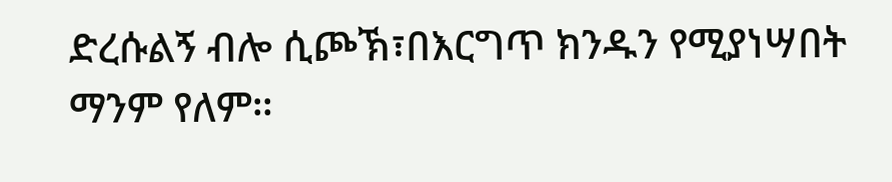ድረሱልኝ ብሎ ሲጮኽ፣በእርግጥ ክንዱን የሚያነሣበት ማንም የለም።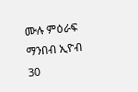ሙሉ ምዕራፍ ማንበብ ኢዮብ 30